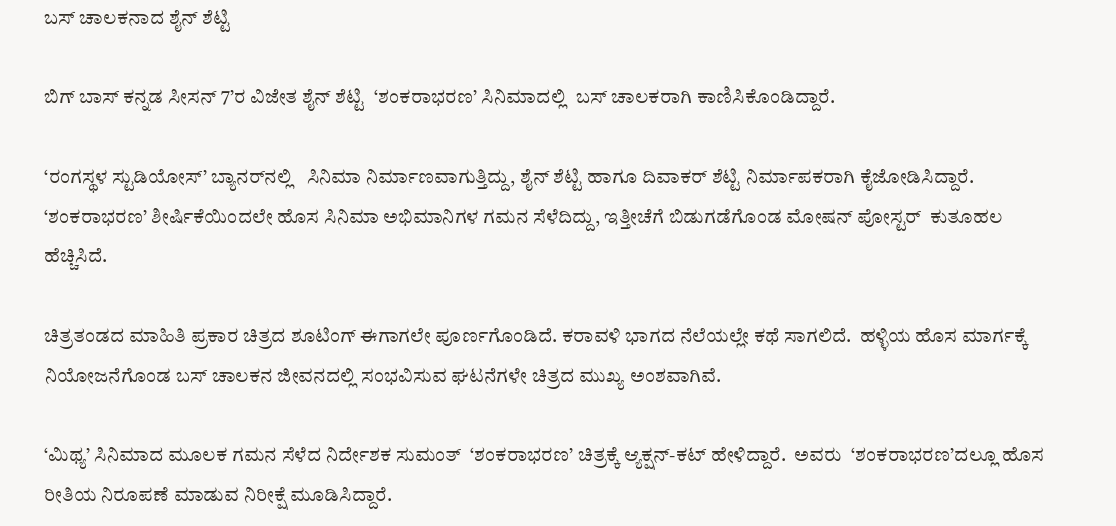ಬಸ್ ಚಾಲಕನಾದ ಶೈನ್ ಶೆಟ್ಟಿ

ಬಿಗ್ ಬಾಸ್ ಕನ್ನಡ ಸೀಸನ್ 7’ರ ವಿಜೇತ ಶೈನ್ ಶೆಟ್ಟಿ  ‘ಶಂಕರಾಭರಣ’ ಸಿನಿಮಾದಲ್ಲಿ  ಬಸ್ ಚಾಲಕರಾಗಿ ಕಾಣಿಸಿಕೊಂಡಿದ್ದಾರೆ.

‘ರಂಗಸ್ಥಳ ಸ್ಟುಡಿಯೋಸ್’ ಬ್ಯಾನರ್‌ನಲ್ಲಿ   ಸಿನಿಮಾ ನಿರ್ಮಾಣವಾಗುತ್ತಿದ್ದು, ಶೈನ್ ಶೆಟ್ಟಿ ಹಾಗೂ ದಿವಾಕರ್ ಶೆಟ್ಟಿ ನಿರ್ಮಾಪಕರಾಗಿ ಕೈಜೋಡಿಸಿದ್ದಾರೆ.  ‘ಶಂಕರಾಭರಣ’ ಶೀರ್ಷಿಕೆಯಿಂದಲೇ ಹೊಸ ಸಿನಿಮಾ ಅಭಿಮಾನಿಗಳ ಗಮನ ಸೆಳೆದಿದ್ದು, ಇತ್ತೀಚೆಗೆ ಬಿಡುಗಡೆಗೊಂಡ ಮೋಷನ್ ಪೋಸ್ಟರ್  ಕುತೂಹಲ ಹೆಚ್ಚಿಸಿದೆ.

ಚಿತ್ರತಂಡದ ಮಾಹಿತಿ ಪ್ರಕಾರ ಚಿತ್ರದ ಶೂಟಿಂಗ್ ಈಗಾಗಲೇ ಪೂರ್ಣಗೊಂಡಿದೆ. ಕರಾವಳಿ ಭಾಗದ ನೆಲೆಯಲ್ಲೇ ಕಥೆ ಸಾಗಲಿದೆ.  ಹಳ್ಳಿಯ ಹೊಸ ಮಾರ್ಗಕ್ಕೆ ನಿಯೋಜನೆಗೊಂಡ ಬಸ್ ಚಾಲಕನ ಜೀವನದಲ್ಲಿ ಸಂಭವಿಸುವ ಘಟನೆಗಳೇ ಚಿತ್ರದ ಮುಖ್ಯ ಅಂಶವಾಗಿವೆ.

‘ಮಿಥ್ಯ’ ಸಿನಿಮಾದ ಮೂಲಕ ಗಮನ ಸೆಳೆದ ನಿರ್ದೇಶಕ ಸುಮಂತ್  ‘ಶಂಕರಾಭರಣ’ ಚಿತ್ರಕ್ಕೆ ಆ್ಯಕ್ಷನ್-ಕಟ್ ಹೇಳಿದ್ದಾರೆ.  ಅವರು  ‘ಶಂಕರಾಭರಣ’ದಲ್ಲೂ ಹೊಸ ರೀತಿಯ ನಿರೂಪಣೆ ಮಾಡುವ ನಿರೀಕ್ಷೆ ಮೂಡಿಸಿದ್ದಾರೆ.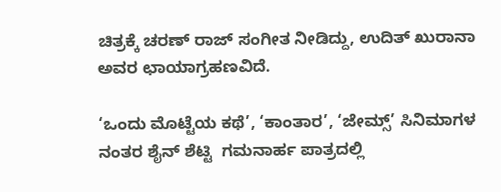ಚಿತ್ರಕ್ಕೆ ಚರಣ್ ರಾಜ್ ಸಂಗೀತ ನೀಡಿದ್ದು, ಉದಿತ್ ಖುರಾನಾ ಅವರ ಛಾಯಾಗ್ರಹಣವಿದೆ.

‘ಒಂದು ಮೊಟ್ಟೆಯ ಕಥೆ’, ‘ಕಾಂತಾರ’, ‘ಜೇಮ್ಸ್’ ಸಿನಿಮಾಗಳ ನಂತರ ಶೈನ್ ಶೆಟ್ಟಿ  ಗಮನಾರ್ಹ ಪಾತ್ರದಲ್ಲಿ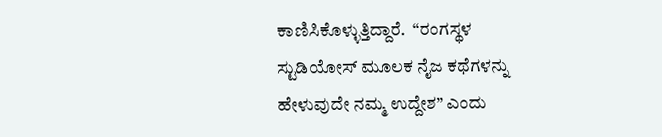ಕಾಣಿಸಿಕೊಳ್ಳುತ್ತಿದ್ದಾರೆ.  “ರಂಗಸ್ಥಳ ಸ್ಟುಡಿಯೋಸ್ ಮೂಲಕ ನೈಜ ಕಥೆಗಳನ್ನು ಹೇಳುವುದೇ ನಮ್ಮ ಉದ್ದೇಶ” ಎಂದು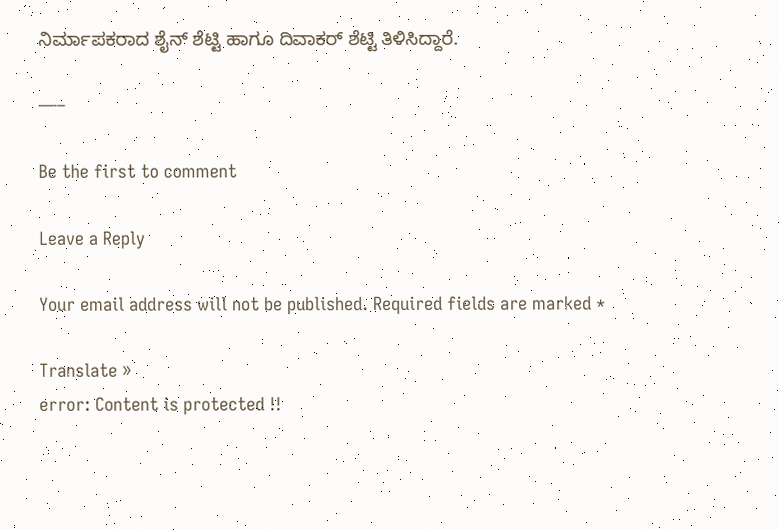ನಿರ್ಮಾಪಕರಾದ ಶೈನ್ ಶೆಟ್ಟಿ ಹಾಗೂ ದಿವಾಕರ್ ಶೆಟ್ಟಿ ತಿಳಿಸಿದ್ದಾರೆ.

—–

Be the first to comment

Leave a Reply

Your email address will not be published. Required fields are marked *

Translate »
error: Content is protected !!